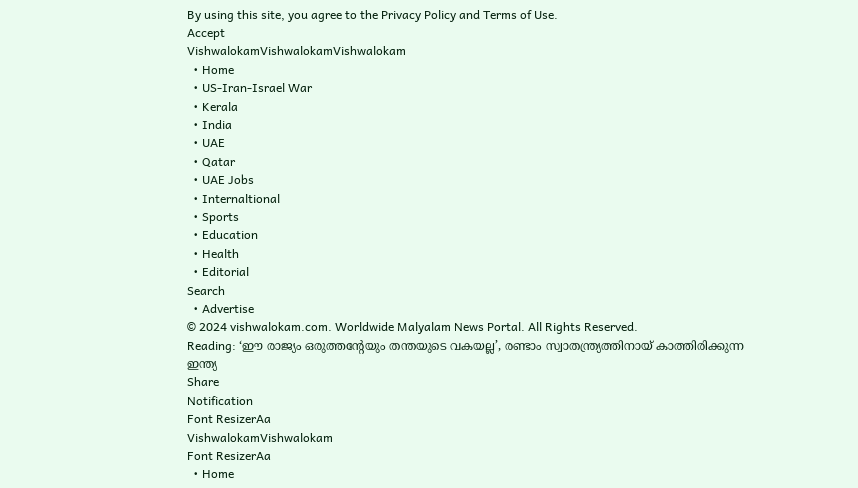By using this site, you agree to the Privacy Policy and Terms of Use.
Accept
VishwalokamVishwalokamVishwalokam
  • Home
  • US-Iran-Israel War
  • Kerala
  • India
  • UAE
  • Qatar
  • UAE Jobs
  • Internaltional
  • Sports
  • Education
  • Health
  • Editorial
Search
  • Advertise
© 2024 vishwalokam.com. Worldwide Malyalam News Portal. All Rights Reserved.
Reading: ‘ഈ രാജ്യം ഒരുത്തന്‍റേയും തന്തയുടെ വകയല്ല’, രണ്ടാം സ്വാതന്ത്ര്യത്തിനായ് കാത്തിരിക്കുന്ന ഇന്ത്യ
Share
Notification
Font ResizerAa
VishwalokamVishwalokam
Font ResizerAa
  • Home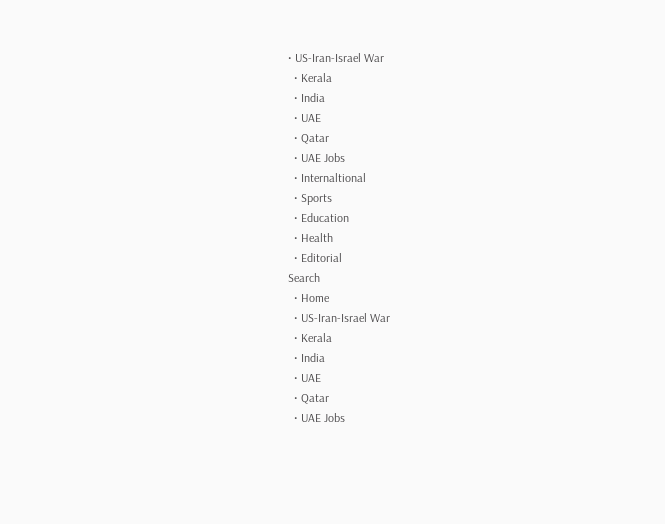• US-Iran-Israel War
  • Kerala
  • India
  • UAE
  • Qatar
  • UAE Jobs
  • Internaltional
  • Sports
  • Education
  • Health
  • Editorial
Search
  • Home
  • US-Iran-Israel War
  • Kerala
  • India
  • UAE
  • Qatar
  • UAE Jobs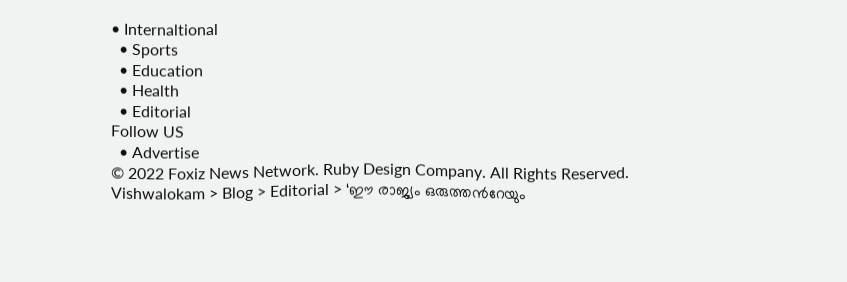• Internaltional
  • Sports
  • Education
  • Health
  • Editorial
Follow US
  • Advertise
© 2022 Foxiz News Network. Ruby Design Company. All Rights Reserved.
Vishwalokam > Blog > Editorial > ‘ഈ രാജ്യം ഒരുത്തന്‍റേയും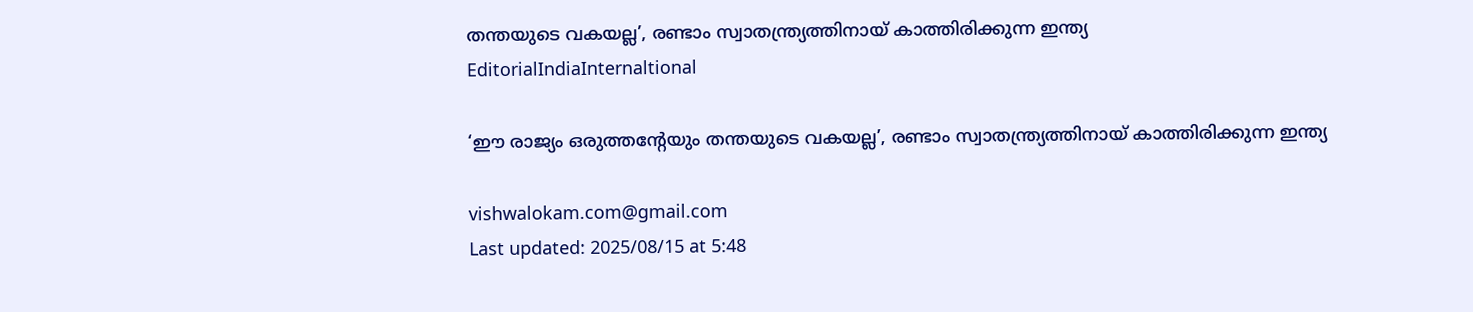തന്തയുടെ വകയല്ല’, രണ്ടാം സ്വാതന്ത്ര്യത്തിനായ് കാത്തിരിക്കുന്ന ഇന്ത്യ
EditorialIndiaInternaltional

‘ഈ രാജ്യം ഒരുത്തന്‍റേയും തന്തയുടെ വകയല്ല’, രണ്ടാം സ്വാതന്ത്ര്യത്തിനായ് കാത്തിരിക്കുന്ന ഇന്ത്യ

vishwalokam.com@gmail.com
Last updated: 2025/08/15 at 5:48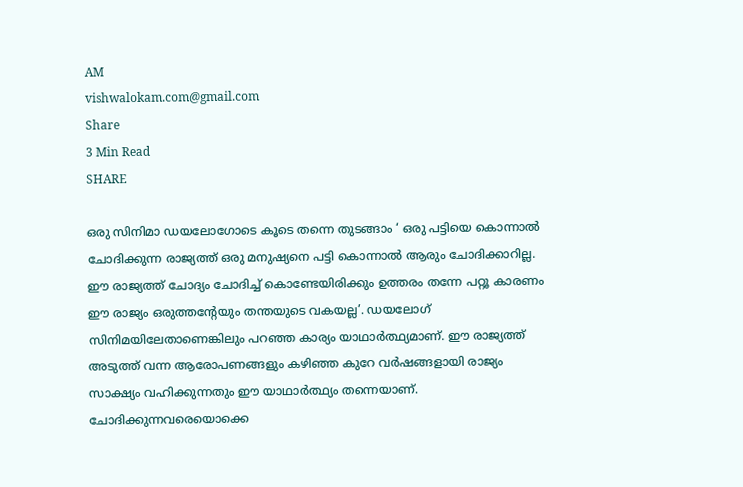AM
vishwalokam.com@gmail.com
Share
3 Min Read
SHARE

ഒരു സിനിമാ ഡയലോഗോടെ കൂടെ തന്നെ തുടങ്ങാം ‘ ഒരു പട്ടിയെ കൊന്നാല്‍ ചോദിക്കുന്ന രാജ്യത്ത് ഒരു മനുഷ്യനെ പട്ടി കൊന്നാല്‍ ആരും ചോദിക്കാറില്ല. ഈ രാജ്യത്ത് ചോദ്യം ചോദിച്ച് കൊണ്ടേയിരിക്കും ഉത്തരം തന്നേ പറ്റൂ കാരണം ഈ രാജ്യം ഒരുത്തന്‍റേയും തന്തയുടെ വകയല്ല’. ഡയലോഗ് സിനിമയിലേതാണെങ്കിലും പറഞ്ഞ കാര്യം യാഥാര്‍ത്ഥ്യമാണ്. ഈ രാജ്യത്ത് അടുത്ത് വന്ന ആരോപണങ്ങളും കഴിഞ്ഞ കുറേ വര്‍ഷങ്ങളായി രാജ്യം സാക്ഷ്യം വഹിക്കുന്നതും ഈ യാഥാർത്ഥ്യം തന്നെയാണ്. ചോദിക്കുന്നവരെയൊക്കെ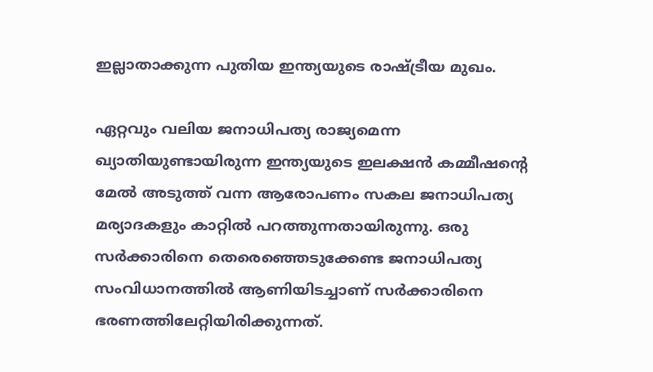ഇല്ലാതാക്കുന്ന പുതിയ ഇന്ത്യയുടെ രാഷ്ട്രീയ മുഖം.

ഏറ്റവും വലിയ ജനാധിപത്യ രാജ്യമെന്ന ഖ്യാതിയുണ്ടായിരുന്ന ഇന്ത്യയുടെ ഇലക്ഷന്‍ കമ്മീഷന്‍റെ മേല്‍ അടുത്ത് വന്ന ആരോപണം സകല ജനാധിപത്യ മര്യാദകളും കാറ്റില്‍ പറത്തുന്നതായിരുന്നു. ഒരു സര്‍ക്കാരിനെ തെരെഞ്ഞെടുക്കേണ്ട ജനാധിപത്യ സംവിധാനത്തില്‍ ആണിയിടച്ചാണ് സര്‍ക്കാരിനെ ഭരണത്തിലേറ്റിയിരിക്കുന്നത്.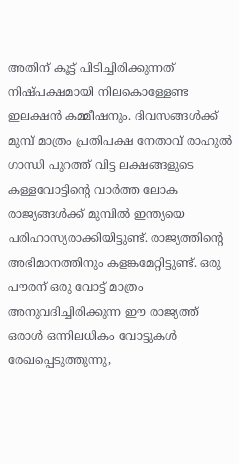അതിന് കൂട്ട് പിടിച്ചിരിക്കുന്നത് നിഷ്പക്ഷമായി നിലകൊള്ളേണ്ട ഇലക്ഷന്‍ കമ്മീഷനും. ദിവസങ്ങള്‍ക്ക് മുമ്പ് മാത്രം പ്രതിപക്ഷ നേതാവ് രാഹുല്‍ ഗാന്ധി പുറത്ത് വിട്ട ലക്ഷങ്ങളുടെ കള്ളവോട്ടിന്‍റെ വാര്‍ത്ത ലോക രാജ്യങ്ങള്‍ക്ക് മുമ്പില്‍ ഇന്ത്യയെ പരിഹാസ്യരാക്കിയിട്ടുണ്ട്. രാജ്യത്തിന്‍റെ അഭിമാനത്തിനും കളങ്കമേറ്റിട്ടുണ്ട്. ഒരു പൗരന് ഒരു വോട്ട് മാത്രം അനുവദിച്ചിരിക്കുന്ന ഈ രാജ്യത്ത് ഒരാള്‍ ഒന്നിലധികം വോട്ടുകള്‍ രേഖപ്പെടുത്തുന്നു,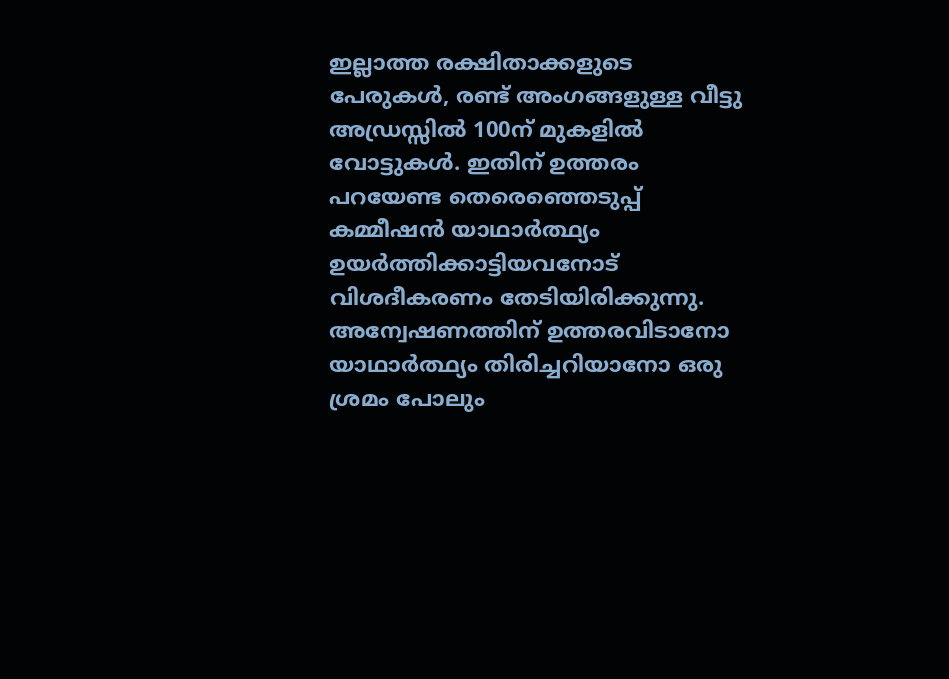ഇല്ലാത്ത രക്ഷിതാക്കളുടെ പേരുകള്‍, രണ്ട് അംഗങ്ങളുള്ള വീട്ടു അഡ്രസ്സില്‍ 100ന് മുകളില്‍ വോട്ടുകള്‍. ഇതിന് ഉത്തരം പറയേണ്ട തെരെഞ്ഞെടുപ്പ് കമ്മീഷന്‍ യാഥാർത്ഥ്യം ഉയർത്തിക്കാട്ടിയവനോട് വിശദീകരണം തേടിയിരിക്കുന്നു. അന്വേഷണത്തിന് ഉത്തരവിടാനോ യാഥാര്‍ത്ഥ്യം തിരിച്ചറിയാനോ ഒരു ശ്രമം പോലും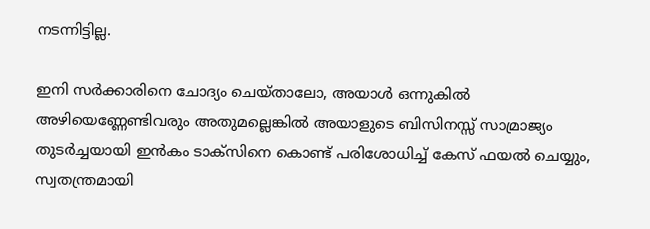നടന്നിട്ടില്ല.

ഇനി സര്‍ക്കാരിനെ ചോദ്യം ചെയ്താലോ, അയാള്‍ ഒന്നുകില്‍ അഴിയെണ്ണേണ്ടിവരും അതുമല്ലെങ്കില്‍ അയാളുടെ ബിസിനസ്സ് സാമ്രാജ്യം തുടര്‍ച്ചയായി ഇന്‍കം ടാക്‌സിനെ കൊണ്ട് പരിശോധിച്ച് കേസ് ഫയല്‍ ചെയ്യും, സ്വതന്ത്രമായി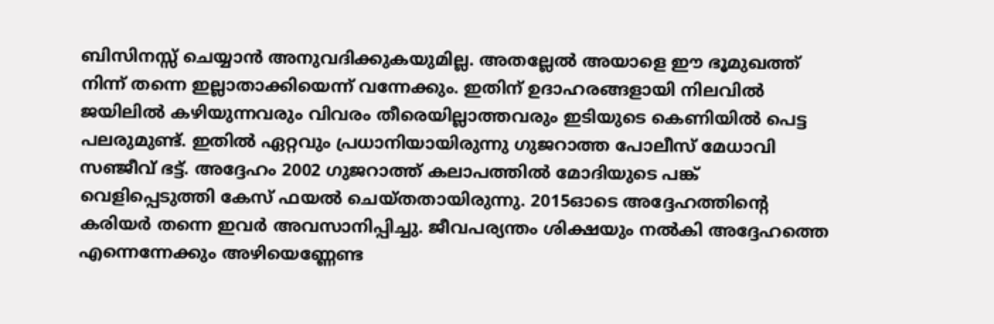ബിസിനസ്സ് ചെയ്യാന്‍ അനുവദിക്കുകയുമില്ല. അതല്ലേല്‍ അയാളെ ഈ ഭൂമുഖത്ത് നിന്ന് തന്നെ ഇല്ലാതാക്കിയെന്ന് വന്നേക്കും. ഇതിന് ഉദാഹരങ്ങളായി നിലവില്‍ ജയിലില്‍ കഴിയുന്നവരും വിവരം തീരെയില്ലാത്തവരും ഇടിയുടെ കെണിയില്‍ പെട്ട പലരുമുണ്ട്. ഇതില്‍ ഏറ്റവും പ്രധാനിയായിരുന്നു ഗുജറാത്ത പോലീസ് മേധാവി സഞ്ജീവ് ഭട്ട്. അദ്ദേഹം 2002 ഗുജറാത്ത് കലാപത്തില്‍ മോദിയുടെ പങ്ക് വെളിപ്പെടുത്തി കേസ് ഫയല്‍ ചെയ്തതായിരുന്നു. 2015ഓടെ അദ്ദേഹത്തിന്‍റെ കരിയര്‍ തന്നെ ഇവര്‍ അവസാനിപ്പിച്ചു. ജീവപര്യന്തം ശിക്ഷയും നല്‍കി അദ്ദേഹത്തെ എന്നെന്നേക്കും അഴിയെണ്ണേണ്ട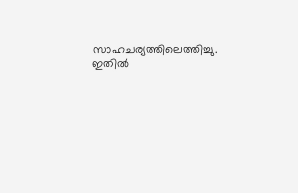സാഹചര്യത്തിലെത്തിച്ചു. ഇതില്‍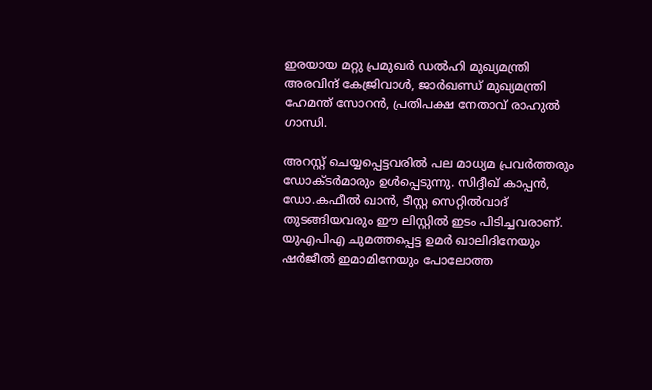ഇരയായ മറ്റു പ്രമുഖര്‍ ഡല്‍ഹി മുഖ്യമന്ത്രി അരവിന്ദ് കേജ്രിവാള്‍, ജാര്‍ഖണ്ഡ് മുഖ്യമന്ത്രി ഹേമന്ത് സോറന്‍, പ്രതിപക്ഷ നേതാവ് രാഹുല്‍ ഗാന്ധി.

അറസ്റ്റ് ചെയ്യപ്പെട്ടവരില്‍ പല മാധ്യമ പ്രവര്‍ത്തരും ഡോക്ടര്‍മാരും ഉള്‍പ്പെടുന്നു. സിദ്ദീഖ് കാപ്പന്‍, ഡോ.കഫീല്‍ ഖാന്‍, ടീസ്റ്റ സെറ്റില്‍വാദ് തുടങ്ങിയവരും ഈ ലിസ്റ്റില്‍ ഇടം പിടിച്ചവരാണ്. യുഎപിഎ ചുമത്തപ്പെട്ട ഉമര്‍ ഖാലിദിനേയും ഷര്‍ജീല്‍ ഇമാമിനേയും പോലോത്ത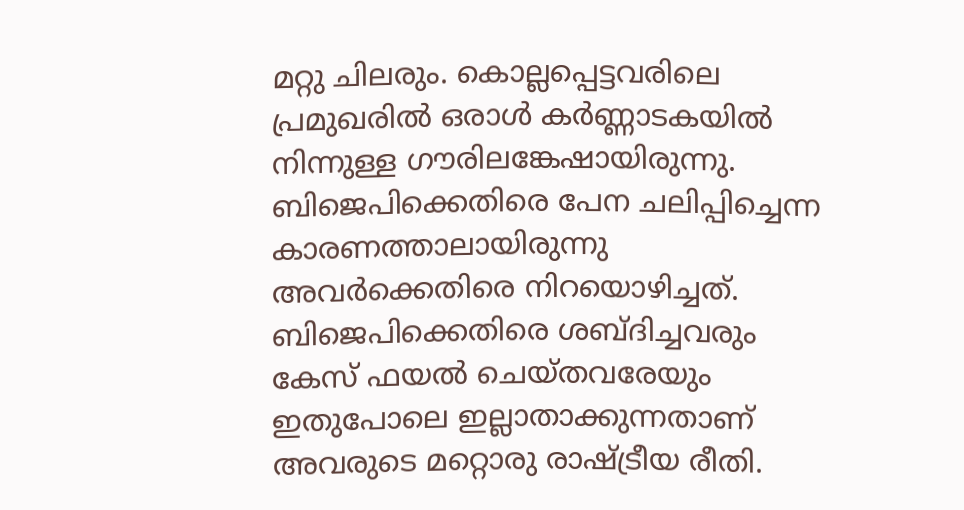മറ്റു ചിലരും. കൊല്ലപ്പെട്ടവരിലെ പ്രമുഖരില്‍ ഒരാള്‍ കര്‍ണ്ണാടകയില്‍ നിന്നുള്ള ഗൗരിലങ്കേഷായിരുന്നു. ബിജെപിക്കെതിരെ പേന ചലിപ്പിച്ചെന്ന കാരണത്താലായിരുന്നു അവര്‍ക്കെതിരെ നിറയൊഴിച്ചത്. ബിജെപിക്കെതിരെ ശബ്ദിച്ചവരും കേസ് ഫയല്‍ ചെയ്തവരേയും ഇതുപോലെ ഇല്ലാതാക്കുന്നതാണ് അവരുടെ മറ്റൊരു രാഷ്ട്രീയ രീതി.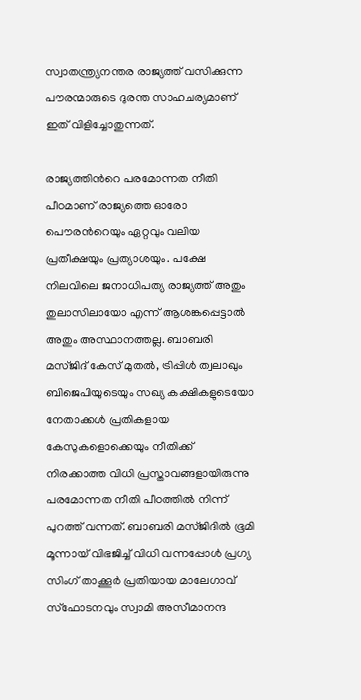സ്വാതന്ത്ര്യനന്തര രാജ്യത്ത് വസിക്കുന്ന പൗരന്മാരുടെ ദുരന്ത സാഹചര്യമാണ് ഇത് വിളിച്ചോതുന്നത്.

രാജ്യത്തിന്‍റെ പരമോന്നത നീതി പീഠമാണ് രാജ്യത്തെ ഓരോ പൌരന്‍റെയും ഏറ്റവും വലിയ പ്രതീക്ഷയും പ്രത്യാശയും. പക്ഷേ നിലവിലെ ജനാധിപത്യ രാജ്യത്ത് അതും തുലാസിലായോ എന്ന് ആശങ്കപ്പെട്ടാല്‍ അതും അസ്ഥാനത്തല്ല. ബാബരി മസ്ജിദ് കേസ് മുതല്‍, ട്രിപ്പിള്‍ ത്വലാഖും ബിജെപിയുടെയും സഖ്യ കക്ഷികളുടെയോ നേതാക്കള്‍ പ്രതികളായ കേസുകളൊക്കെയും നീതിക്ക് നിരക്കാത്ത വിധി പ്രസ്താവങ്ങളായിരുന്നു പരമോന്നത നീതി പീഠത്തില്‍ നിന്ന് പുറത്ത് വന്നത്. ബാബരി മസ്ജിദില്‍ ഭൂമി മൂന്നായ് വിഭജിച്ച് വിധി വന്നപ്പോള്‍ പ്രഗ്യ സിംഗ് താക്കൂര്‍ പ്രതിയായ മാലേഗാവ് സ്‌ഫോടനവും സ്വാമി അസീമാനന്ദ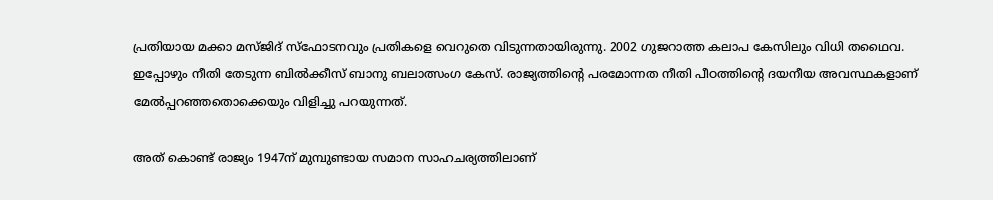പ്രതിയായ മക്കാ മസ്ജിദ് സ്‌ഫോടനവും പ്രതികളെ വെറുതെ വിടുന്നതായിരുന്നു. 2002 ഗുജറാത്ത കലാപ കേസിലും വിധി തഥൈവ. ഇപ്പോഴും നീതി തേടുന്ന ബില്‍ക്കീസ് ബാനു ബലാത്സംഗ കേസ്. രാജ്യത്തിന്‍റെ പരമോന്നത നീതി പീഠത്തിന്‍റെ ദയനീയ അവസ്ഥകളാണ് മേല്‍പ്പറഞ്ഞതൊക്കെയും വിളിച്ചു പറയുന്നത്.

അത് കൊണ്ട് രാജ്യം 1947ന് മുമ്പുണ്ടായ സമാന സാഹചര്യത്തിലാണ്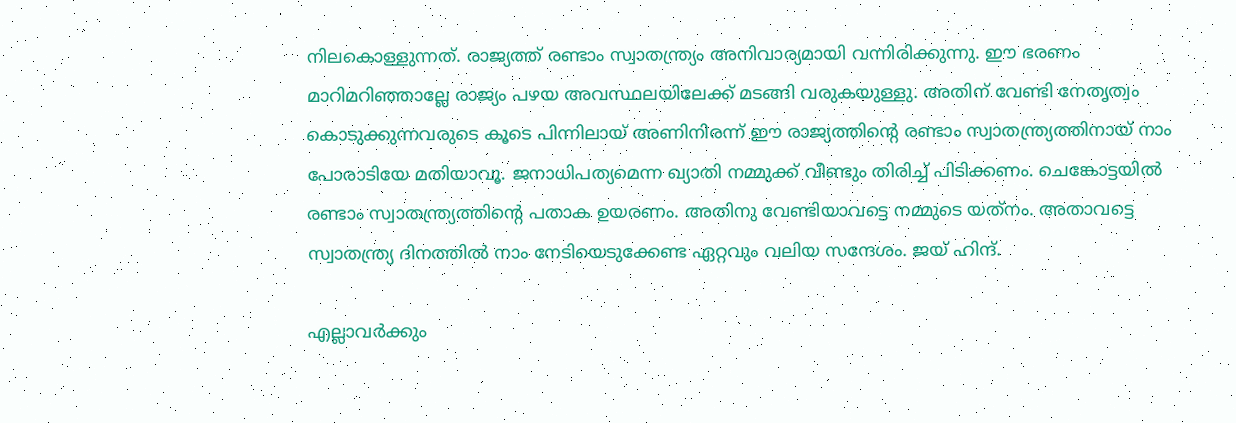നിലകൊള്ളുന്നത്. രാജ്യത്ത് രണ്ടാം സ്വാതന്ത്ര്യം അനിവാര്യമായി വന്നിരിക്കുന്നു. ഈ ഭരണം മാറിമറിഞ്ഞാല്ലേ രാജ്യം പഴയ അവസ്ഥലയിലേക്ക് മടങ്ങി വരുകയുള്ളു. അതിന് വേണ്ടി നേതൃത്വം കൊടുക്കുന്നവരുടെ കൂടെ പിന്നിലായ് അണിനിരന്ന് ഈ രാജ്യത്തിന്‍റെ രണ്ടാം സ്വാതന്ത്ര്യത്തിനായ് നാം പോരാടിയേ മതിയാവൂ. ജനാധിപത്യമെന്ന ഖ്യാതി നമ്മുക്ക് വീണ്ടും തിരിച്ച് പിടിക്കണം. ചെങ്കോട്ടയില്‍ രണ്ടാം സ്വാതന്ത്ര്യത്തിന്‍റെ പതാക ഉയരണം. അതിനു വേണ്ടിയാവട്ടെ നമ്മുടെ യത്‌നം. അതാവട്ടെ സ്വാതന്ത്ര്യ ദിനത്തില്‍ നാം നേടിയെടുക്കേണ്ട ഏറ്റവും വലിയ സന്ദേശം. ജയ് ഹിന്ദ്.

എല്ലാവര്‍ക്കും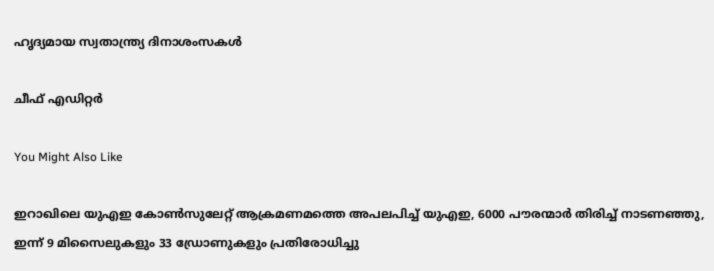ഹൃദ്യമായ സ്വതാന്ത്ര്യ ദിനാശംസകള്‍

ചീഫ് എഡിറ്റര്‍

You Might Also Like

ഇറാഖിലെ യുഎഇ കോണ്‍സുലേറ്റ് ആക്രമണമത്തെ അപലപിച്ച് യുഎഇ, 6000 പൗരന്മാര്‍ തിരിച്ച് നാടണഞ്ഞു, ഇന്ന് 9 മിസൈലുകളും 33 ഡ്രോണുകളും പ്രതിരോധിച്ചു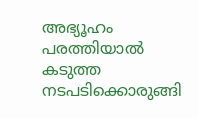അഭ്യൂഹം പരത്തിയാല്‍ കടുത്ത നടപടിക്കൊരുങ്ങി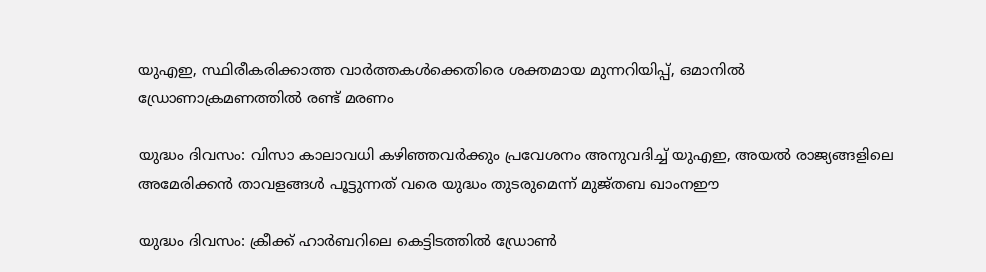യുഎഇ, സ്ഥിരീകരിക്കാത്ത വാര്‍ത്തകള്‍ക്കെതിരെ ശക്തമായ മുന്നറിയിപ്പ്, ഒമാനില്‍ ഡ്രോണാക്രമണത്തില്‍ രണ്ട് മരണം

യുദ്ധം ദിവസം: വിസാ കാലാവധി കഴിഞ്ഞവര്‍ക്കും പ്രവേശനം അനുവദിച്ച് യുഎഇ, അയല്‍ രാജ്യങ്ങളിലെ അമേരിക്കന്‍ താവളങ്ങള്‍ പൂട്ടുന്നത് വരെ യുദ്ധം തുടരുമെന്ന് മുജ്തബ ഖാംനഈ

യുദ്ധം ദിവസം: ക്രീക്ക് ഹാര്‍ബറിലെ കെട്ടിടത്തില്‍ ഡ്രോണ്‍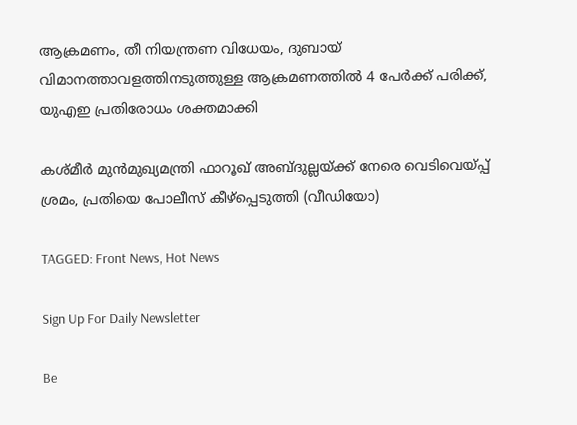ആക്രമണം, തീ നിയന്ത്രണ വിധേയം, ദുബായ് വിമാനത്താവളത്തിനടുത്തുള്ള ആക്രമണത്തില്‍ 4 പേര്‍ക്ക് പരിക്ക്, യുഎഇ പ്രതിരോധം ശക്തമാക്കി

കശ്മീര്‍ മുന്‍മുഖ്യമന്ത്രി ഫാറൂഖ് അബ്ദുല്ലയ്ക്ക് നേരെ വെടിവെയ്പ്പ് ശ്രമം, പ്രതിയെ പോലീസ് കീഴ്‌പ്പെടുത്തി (വീഡിയോ)

TAGGED: Front News, Hot News

Sign Up For Daily Newsletter

Be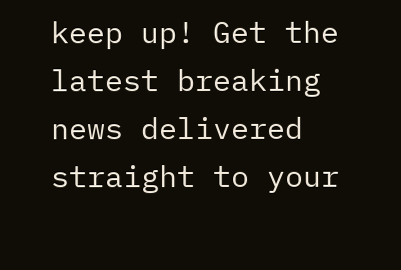keep up! Get the latest breaking news delivered straight to your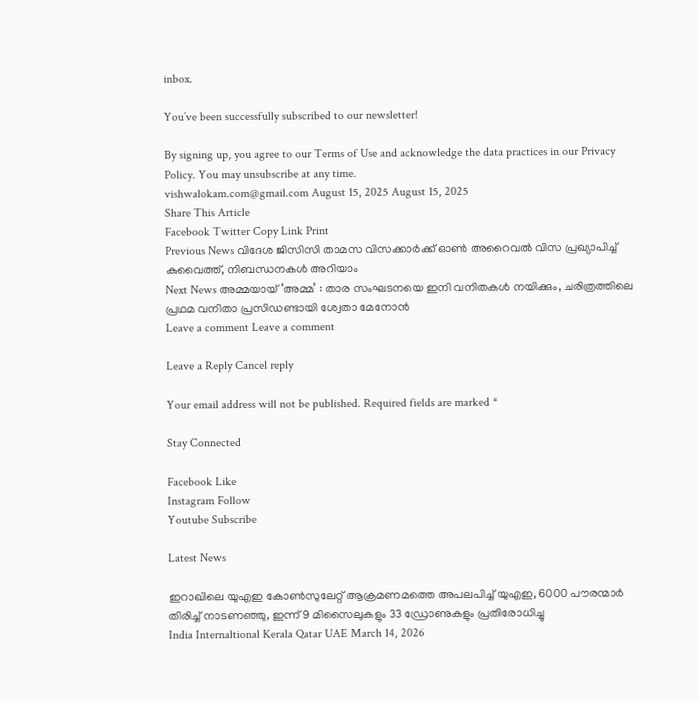inbox.

You’ve been successfully subscribed to our newsletter!

By signing up, you agree to our Terms of Use and acknowledge the data practices in our Privacy Policy. You may unsubscribe at any time.
vishwalokam.com@gmail.com August 15, 2025 August 15, 2025
Share This Article
Facebook Twitter Copy Link Print
Previous News വിദേശ ജിസിസി താമസ വിസക്കാര്‍ക്ക് ഓണ്‍ അറൈവല്‍ വിസ പ്രഖ്യാപിച്ച് കുവൈത്ത്, നിബന്ധനകള്‍ അറിയാം
Next News അമ്മയായ് ‘അമ്മ’ : താര സംഘടനയെ ഇനി വനിതകള്‍ നയിക്കും, ചരിത്രത്തിലെ പ്രഥമ വനിതാ പ്രസിഡണ്ടായി ശ്വേതാ മേനോന്‍
Leave a comment Leave a comment

Leave a Reply Cancel reply

Your email address will not be published. Required fields are marked *

Stay Connected

Facebook Like
Instagram Follow
Youtube Subscribe

Latest News

ഇറാഖിലെ യുഎഇ കോണ്‍സുലേറ്റ് ആക്രമണമത്തെ അപലപിച്ച് യുഎഇ, 6000 പൗരന്മാര്‍ തിരിച്ച് നാടണഞ്ഞു, ഇന്ന് 9 മിസൈലുകളും 33 ഡ്രോണുകളും പ്രതിരോധിച്ചു
India Internaltional Kerala Qatar UAE March 14, 2026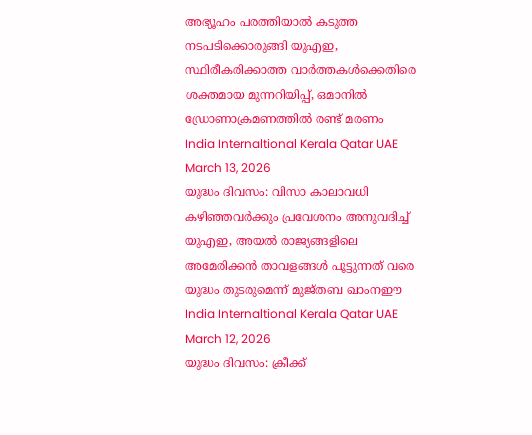അഭ്യൂഹം പരത്തിയാല്‍ കടുത്ത നടപടിക്കൊരുങ്ങി യുഎഇ, സ്ഥിരീകരിക്കാത്ത വാര്‍ത്തകള്‍ക്കെതിരെ ശക്തമായ മുന്നറിയിപ്പ്, ഒമാനില്‍ ഡ്രോണാക്രമണത്തില്‍ രണ്ട് മരണം
India Internaltional Kerala Qatar UAE March 13, 2026
യുദ്ധം ദിവസം: വിസാ കാലാവധി കഴിഞ്ഞവര്‍ക്കും പ്രവേശനം അനുവദിച്ച് യുഎഇ, അയല്‍ രാജ്യങ്ങളിലെ അമേരിക്കന്‍ താവളങ്ങള്‍ പൂട്ടുന്നത് വരെ യുദ്ധം തുടരുമെന്ന് മുജ്തബ ഖാംനഈ
India Internaltional Kerala Qatar UAE March 12, 2026
യുദ്ധം ദിവസം: ക്രീക്ക്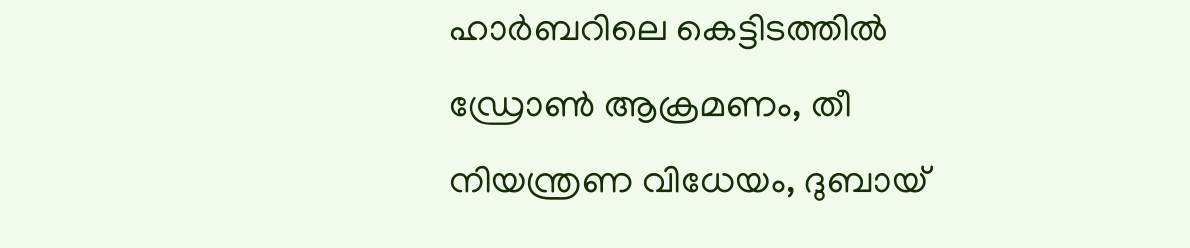ഹാര്‍ബറിലെ കെട്ടിടത്തില്‍ ഡ്രോണ്‍ ആക്രമണം, തീ നിയന്ത്രണ വിധേയം, ദുബായ്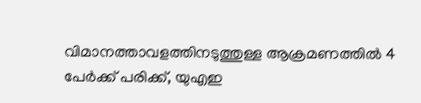വിമാനത്താവളത്തിനടുത്തുള്ള ആക്രമണത്തില്‍ 4 പേര്‍ക്ക് പരിക്ക്, യുഎഇ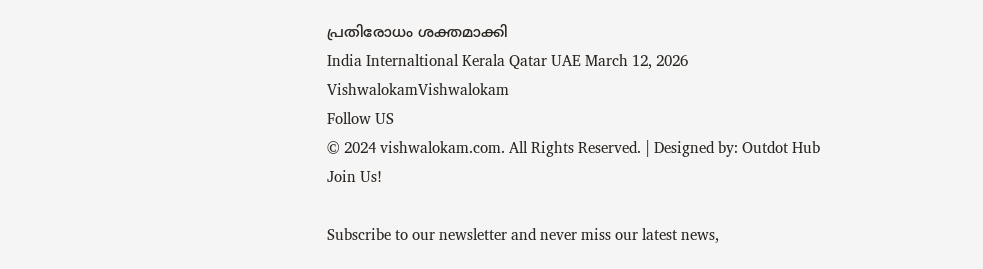പ്രതിരോധം ശക്തമാക്കി
India Internaltional Kerala Qatar UAE March 12, 2026
VishwalokamVishwalokam
Follow US
© 2024 vishwalokam.com. All Rights Reserved. | Designed by: Outdot Hub
Join Us!

Subscribe to our newsletter and never miss our latest news,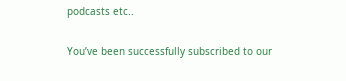podcasts etc..

You’ve been successfully subscribed to our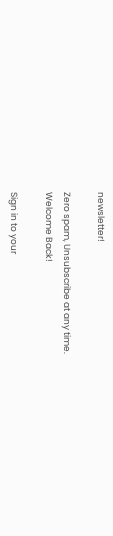newsletter!

Zero spam, Unsubscribe at any time.
Welcome Back!

Sign in to your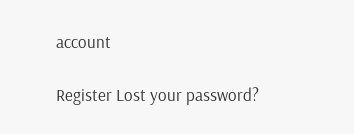account

Register Lost your password?